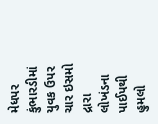મેધપર કુંભારડીમાં યુવક ઉપર ચાર ઇસમો દ્રારા લોખંડના પાઈપથી હુમલો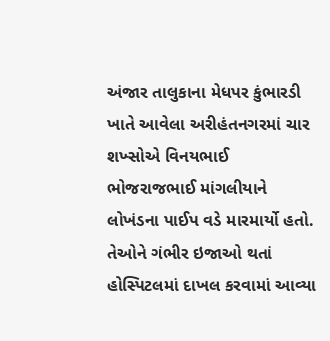અંજાર તાલુકાના મેધપર કુંભારડી ખાતે આવેલા અરીહંતનગરમાં ચાર શખ્સોએ વિનયભાઈ ભોજરાજભાઈ માંગલીયાને લોખંડના પાઈપ વડે મારમાર્યો હતો. તેઓને ગંભીર ઇજાઓ થતાં હોસ્પિટલમાં દાખલ કરવામાં આવ્યા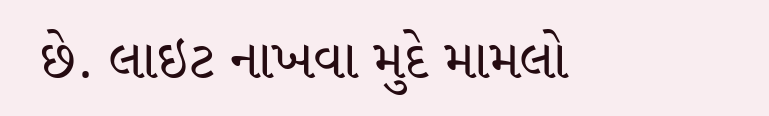છે. લાઇટ નાખવા મુદે મામલો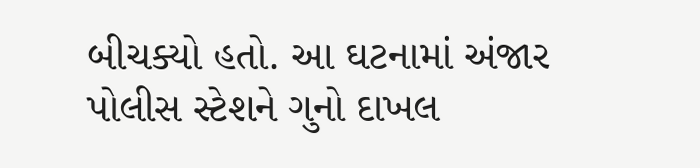બીચક્યો હતો. આ ઘટનામાં અંજાર પોલીસ સ્ટેશને ગુનો દાખલ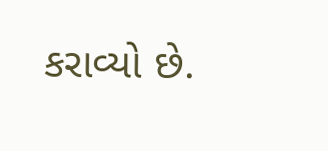કરાવ્યો છે.